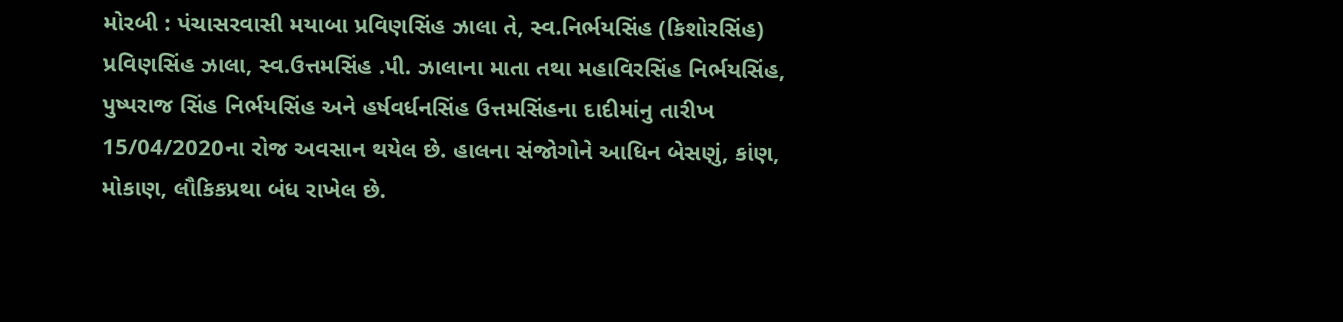મોરબી : પંચાસરવાસી મયાબા પ્રવિણસિંહ ઝાલા તે, સ્વ.નિર્ભયસિંહ (કિશોરસિંહ) પ્રવિણસિંહ ઝાલા, સ્વ.ઉત્તમસિંહ .પી. ઝાલાના માતા તથા મહાવિરસિંહ નિર્ભયસિંહ, પુષ્પરાજ સિંહ નિર્ભયસિંહ અને હર્ષવર્ધનસિંહ ઉત્તમસિંહના દાદીમાંનુ તારીખ 15/04/2020ના રોજ અવસાન થયેલ છે. હાલના સંજોગોને આધિન બેસણું, કાંણ, મોકાણ, લૌકિકપ્રથા બંધ રાખેલ છે.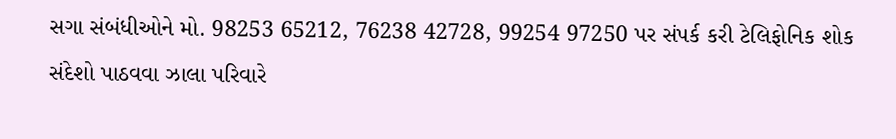સગા સંબંધીઓને મો. 98253 65212, 76238 42728, 99254 97250 પર સંપર્ક કરી ટેલિફોનિક શોક સંદેશો પાઠવવા ઝાલા પરિવારે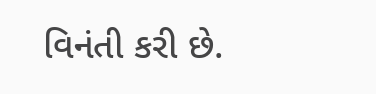વિનંતી કરી છે.